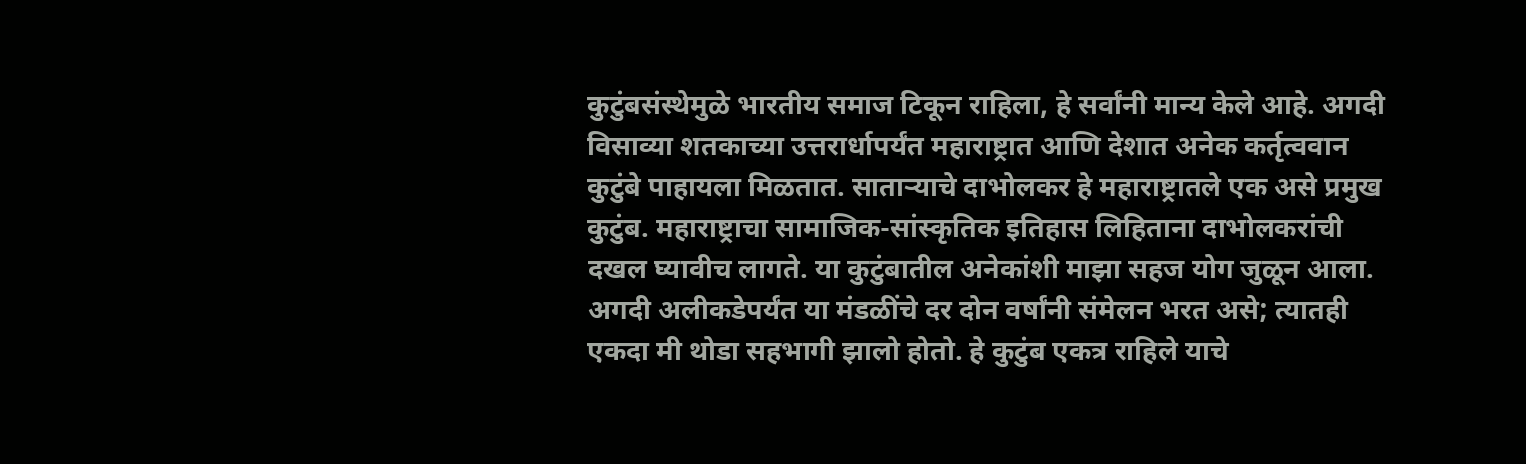कुटुंबसंस्थेमुळे भारतीय समाज टिकून राहिला, हे सर्वांनी मान्य केले आहे. अगदी विसाव्या शतकाच्या उत्तरार्धापर्यंत महाराष्ट्रात आणि देशात अनेक कर्तृत्ववान कुटुंबे पाहायला मिळतात. साताऱ्याचे दाभोलकर हे महाराष्ट्रातले एक असे प्रमुख कुटुंब. महाराष्ट्राचा सामाजिक-सांस्कृतिक इतिहास लिहिताना दाभोलकरांची दखल घ्यावीच लागते. या कुटुंबातील अनेकांशी माझा सहज योग जुळून आला. अगदी अलीकडेपर्यंत या मंडळींचे दर दोन वर्षांनी संमेलन भरत असे; त्यातही एकदा मी थोडा सहभागी झालो होतो. हे कुटुंब एकत्र राहिले याचे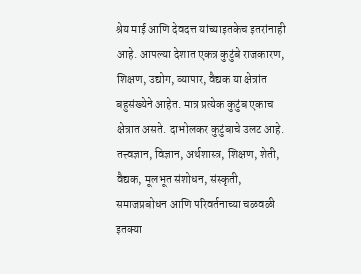श्रेय माई आणि देवदत्त यांच्याइतकेच इतरांनाही आहे. आपल्या देशात एकत्र कुटुंबे राजकारण, शिक्षण, उद्योग, व्यापार, वैद्यक या क्षेत्रांत बहुसंख्येने आहेत. मात्र प्रत्येक कुटुंब एकाच क्षेत्रात असते. दाभोलकर कुटुंबाचे उलट आहे. तत्त्वज्ञान, विज्ञान, अर्थशास्त्र, शिक्षण, शेती, वैद्यक, मूलभूत संशोधन, संस्कृती, समाजप्रबोधन आणि परिवर्तनाच्या चळवळी इतक्या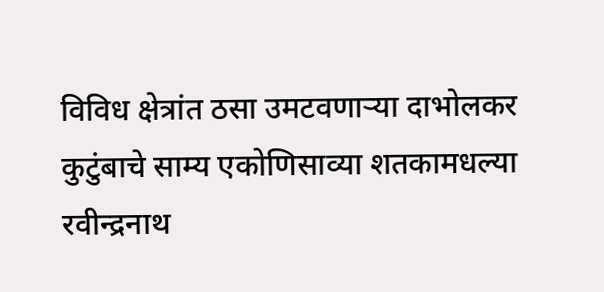विविध क्षेत्रांत ठसा उमटवणाऱ्या दाभोलकर कुटुंबाचे साम्य एकोणिसाव्या शतकामधल्या रवीन्द्रनाथ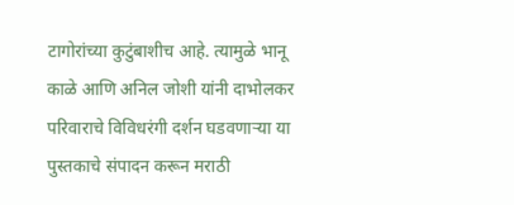टागोरांच्या कुटुंबाशीच आहे. त्यामुळे भानू काळे आणि अनिल जोशी यांनी दाभोलकर परिवाराचे विविधरंगी दर्शन घडवणाऱ्या या पुस्तकाचे संपादन करून मराठी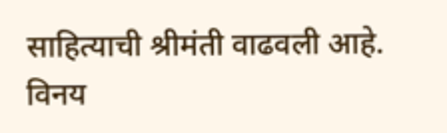साहित्याची श्रीमंती वाढवली आहे. विनय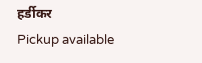हर्डीकर
Pickup available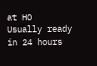at HO
Usually ready in 24 hours